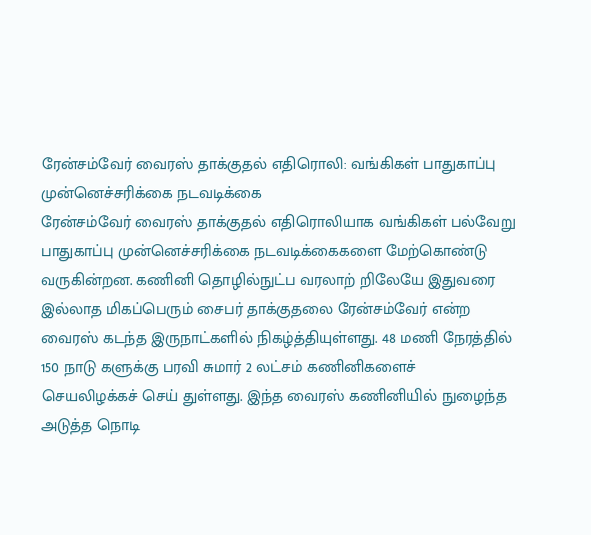ரேன்சம்வேர் வைரஸ் தாக்குதல் எதிரொலி: வங்கிகள் பாதுகாப்பு முன்னெச்சரிக்கை நடவடிக்கை
ரேன்சம்வேர் வைரஸ் தாக்குதல் எதிரொலியாக வங்கிகள் பல்வேறு பாதுகாப்பு முன்னெச்சரிக்கை நடவடிக்கைகளை மேற்கொண்டு வருகின்றன. கணினி தொழில்நுட்ப வரலாற் றிலேயே இதுவரை இல்லாத மிகப்பெரும் சைபர் தாக்குதலை ரேன்சம்வேர் என்ற வைரஸ் கடந்த இருநாட்களில் நிகழ்த்தியுள்ளது. 48 மணி நேரத்தில் 150 நாடு களுக்கு பரவி சுமார் 2 லட்சம் கணினிகளைச் செயலிழக்கச் செய் துள்ளது. இந்த வைரஸ் கணினியில் நுழைந்த அடுத்த நொடி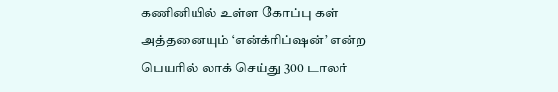கணினியில் உள்ள கோப்பு கள் அத்தனையும் ‘என்க்ரிப்ஷன்’ என்ற பெயரில் லாக் செய்து 300 டாலர்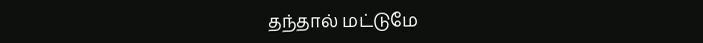தந்தால் மட்டுமே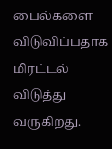பைல்களை விடுவிப்பதாக மிரட்டல் விடுத்து வருகிறது.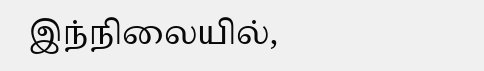இந்நிலையில்,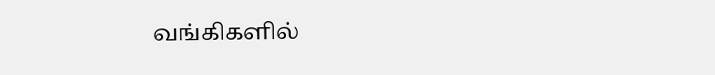வங்கிகளில்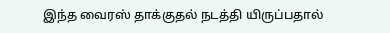இந்த வைரஸ் தாக்குதல் நடத்தி யிருப்பதால்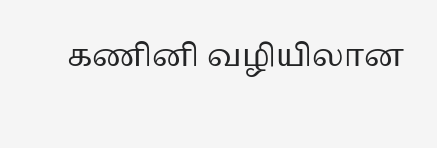கணினி வழியிலான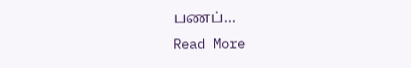பணப்…
Read More